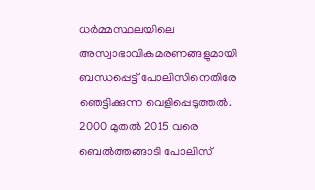ധർമ്മസ്ഥലയിലെ അസ്വാഭാവികമരണങ്ങളുമായി ബന്ധപ്പെട്ട് പോലിസിനെതിരേ ഞെട്ടിക്കുന്ന വെളിപ്പെടുത്തല്‍. 2000 മുതല്‍ 2015 വരെ ബെല്‍ത്തങ്ങാടി പോലിസ്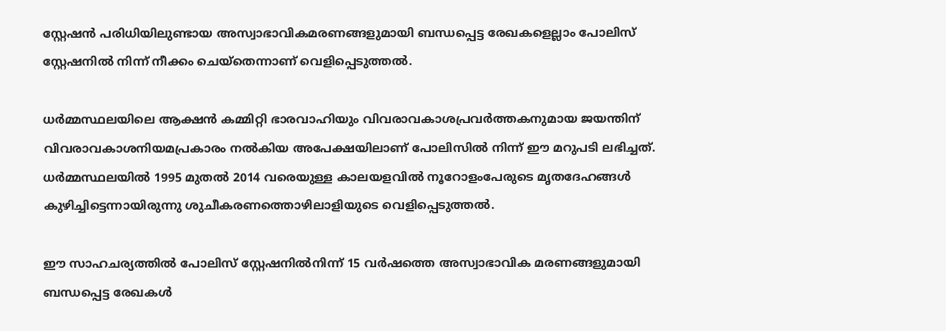സ്റ്റേഷന്‍ പരിധിയിലുണ്ടായ അസ്വാഭാവികമരണങ്ങളുമായി ബന്ധപ്പെട്ട രേഖകളെല്ലാം പോലിസ് സ്റ്റേഷനില്‍ നിന്ന് നീക്കം ചെയ്തെന്നാണ് വെളിപ്പെടുത്തല്‍.

ധര്‍മ്മസ്ഥലയിലെ ആക്ഷന്‍ കമ്മിറ്റി ഭാരവാഹിയും വിവരാവകാശപ്രവര്‍ത്തകനുമായ ജയന്തിന് വിവരാവകാശനിയമപ്രകാരം നല്‍കിയ അപേക്ഷയിലാണ് പോലിസില്‍ നിന്ന് ഈ മറുപടി ലഭിച്ചത്. ധര്‍മ്മസ്ഥലയില്‍ 1995 മുതല്‍ 2014 വരെയുള്ള കാലയളവില്‍ നൂറോളംപേരുടെ മൃതദേഹങ്ങള്‍ കുഴിച്ചിട്ടെന്നായിരുന്നു ശുചീകരണത്തൊഴിലാളിയുടെ വെളിപ്പെടുത്തല്‍.

ഈ സാഹചര്യത്തില്‍ പോലിസ് സ്റ്റേഷനില്‍നിന്ന് 15 വര്‍ഷത്തെ അസ്വാഭാവിക മരണങ്ങളുമായി ബന്ധപ്പെട്ട രേഖകള്‍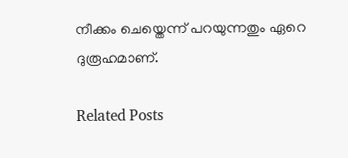നീക്കം ചെയ്തെന്ന് പറയുന്നതും ഏറെ ദുരൂഹമാണ്.

Related Posts